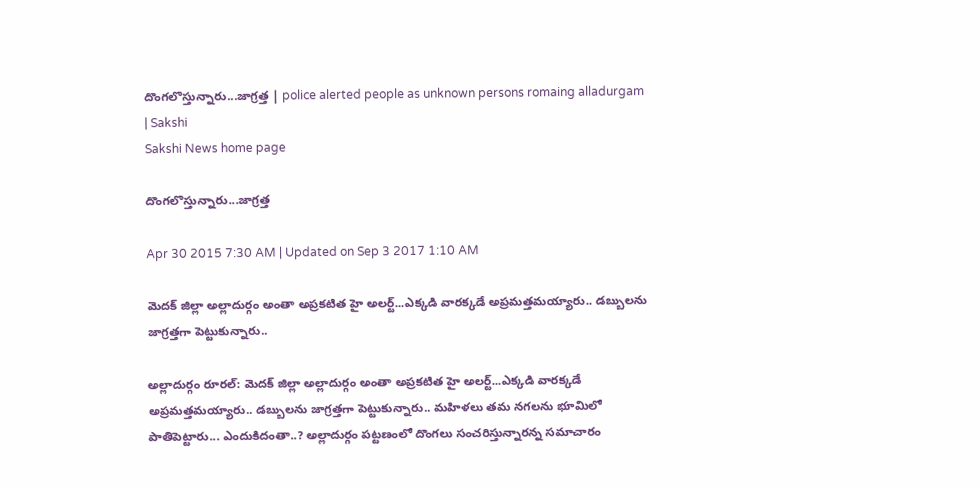దొంగలొస్తున్నారు...జాగ్రత్త | police alerted people as unknown persons romaing alladurgam | Sakshi
Sakshi News home page

దొంగలొస్తున్నారు...జాగ్రత్త

Apr 30 2015 7:30 AM | Updated on Sep 3 2017 1:10 AM

మెదక్ జిల్లా అల్లాదుర్గం అంతా అప్రకటిత హై అలర్ట్...ఎక్కడి వారక్కడే అప్రమత్తమయ్యారు.. డబ్బులను జాగ్రత్తగా పెట్టుకున్నారు..

అల్లాదుర్గం రూరల్: మెదక్ జిల్లా అల్లాదుర్గం అంతా అప్రకటిత హై అలర్ట్...ఎక్కడి వారక్కడే అప్రమత్తమయ్యారు.. డబ్బులను జాగ్రత్తగా పెట్టుకున్నారు.. మహిళలు తమ నగలను భూమిలో పాతిపెట్టారు... ఎందుకిదంతా..? అల్లాదుర్గం పట్టణంలో దొంగలు సంచరిస్తున్నారన్న సమాచారం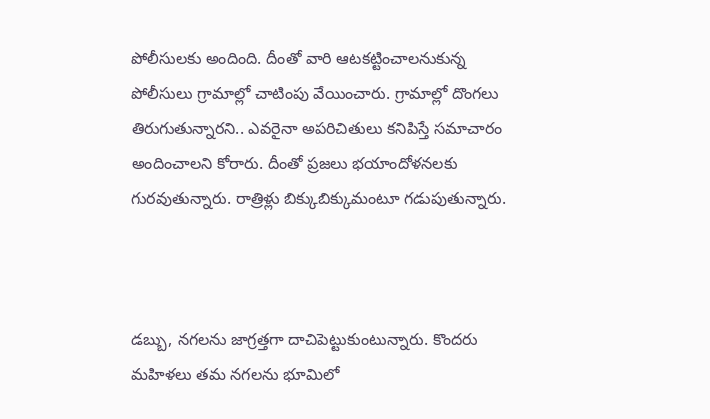పోలీసులకు అందింది. దీంతో వారి ఆటకట్టించాలనుకున్న పోలీసులు గ్రామాల్లో చాటింపు వేయించారు. గ్రామాల్లో దొంగలు తిరుగుతున్నారని.. ఎవరైనా అపరిచితులు కనిపిస్తే సమాచారం అందించాలని కోరారు. దీంతో ప్రజలు భయాందోళనలకు గురవుతున్నారు. రాత్రిళ్లు బిక్కుబిక్కుమంటూ గడుపుతున్నారు.



డబ్బు, నగలను జాగ్రత్తగా దాచిపెట్టుకుంటున్నారు. కొందరు మహిళలు తమ నగలను భూమిలో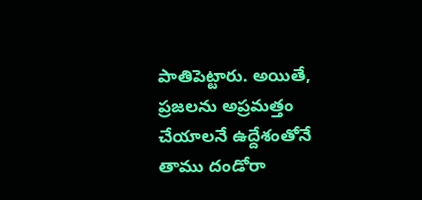పాతిపెట్టారు. అయితే, ప్రజలను అప్రమత్తం చేయాలనే ఉద్దేశంతోనే తాము దండోరా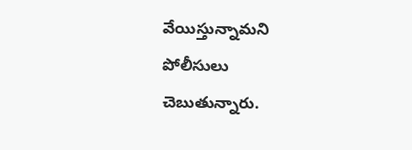వేయిస్తున్నామని పోలీసులు చెబుతున్నారు.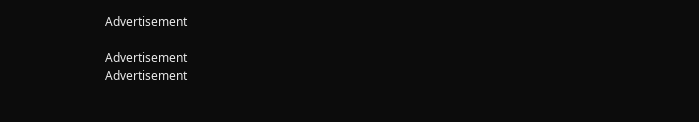Advertisement

Advertisement
Advertisement